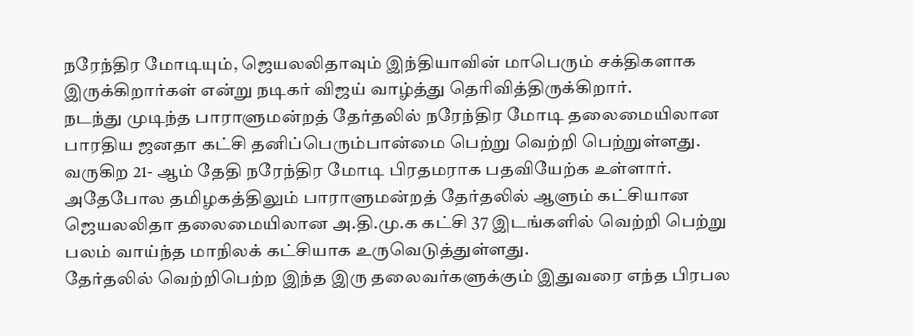நரேந்திர மோடியும், ஜெயலலிதாவும் இந்தியாவின் மாபெரும் சக்திகளாக இருக்கிறார்கள் என்று நடிகர் விஜய் வாழ்த்து தெரிவித்திருக்கிறார்.
நடந்து முடிந்த பாராளுமன்றத் தேர்தலில் நரேந்திர மோடி தலைமையிலான பாரதிய ஜனதா கட்சி தனிப்பெரும்பான்மை பெற்று வெற்றி பெற்றுள்ளது. வருகிற 21- ஆம் தேதி நரேந்திர மோடி பிரதமராக பதவியேற்க உள்ளார்.
அதேபோல தமிழகத்திலும் பாராளுமன்றத் தேர்தலில் ஆளும் கட்சியான ஜெயலலிதா தலைமையிலான அ.தி.மு.க கட்சி 37 இடங்களில் வெற்றி பெற்று பலம் வாய்ந்த மாநிலக் கட்சியாக உருவெடுத்துள்ளது.
தேர்தலில் வெற்றிபெற்ற இந்த இரு தலைவர்களுக்கும் இதுவரை எந்த பிரபல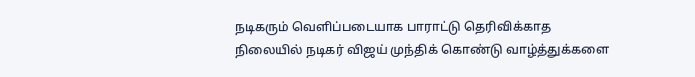நடிகரும் வெளிப்படையாக பாராட்டு தெரிவிக்காத நிலையில் நடிகர் விஜய் முந்திக் கொண்டு வாழ்த்துக்களை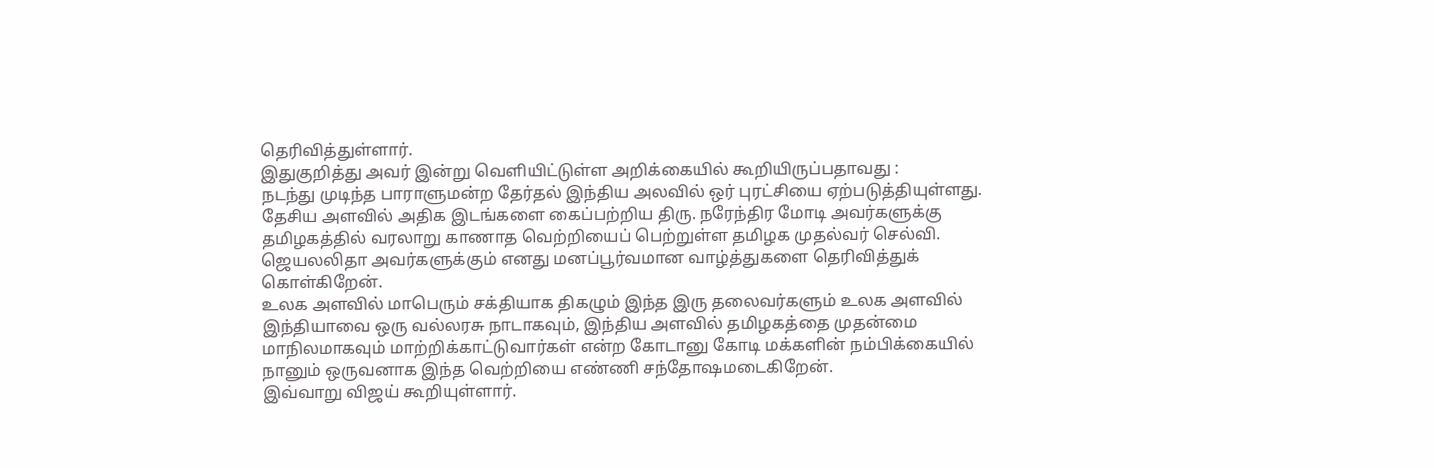தெரிவித்துள்ளார்.
இதுகுறித்து அவர் இன்று வெளியிட்டுள்ள அறிக்கையில் கூறியிருப்பதாவது :
நடந்து முடிந்த பாராளுமன்ற தேர்தல் இந்திய அலவில் ஒர் புரட்சியை ஏற்படுத்தியுள்ளது.
தேசிய அளவில் அதிக இடங்களை கைப்பற்றிய திரு. நரேந்திர மோடி அவர்களுக்கு தமிழகத்தில் வரலாறு காணாத வெற்றியைப் பெற்றுள்ள தமிழக முதல்வர் செல்வி. ஜெயலலிதா அவர்களுக்கும் எனது மனப்பூர்வமான வாழ்த்துகளை தெரிவித்துக் கொள்கிறேன்.
உலக அளவில் மாபெரும் சக்தியாக திகழும் இந்த இரு தலைவர்களும் உலக அளவில் இந்தியாவை ஒரு வல்லரசு நாடாகவும், இந்திய அளவில் தமிழகத்தை முதன்மை மாநிலமாகவும் மாற்றிக்காட்டுவார்கள் என்ற கோடானு கோடி மக்களின் நம்பிக்கையில் நானும் ஒருவனாக இந்த வெற்றியை எண்ணி சந்தோஷமடைகிறேன்.
இவ்வாறு விஜய் கூறியுள்ளார்.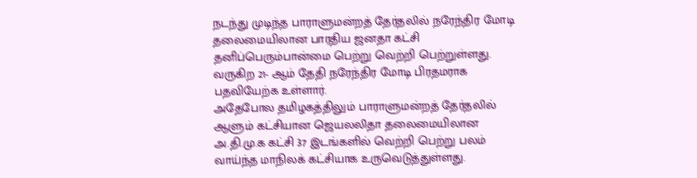நடந்து முடிந்த பாராளுமன்றத் தேர்தலில் நரேந்திர மோடி தலைமையிலான பாரதிய ஜனதா கட்சி தனிப்பெரும்பான்மை பெற்று வெற்றி பெற்றுள்ளது. வருகிற 21- ஆம் தேதி நரேந்திர மோடி பிரதமராக பதவியேற்க உள்ளார்.
அதேபோல தமிழகத்திலும் பாராளுமன்றத் தேர்தலில் ஆளும் கட்சியான ஜெயலலிதா தலைமையிலான அ.தி.மு.க கட்சி 37 இடங்களில் வெற்றி பெற்று பலம் வாய்ந்த மாநிலக் கட்சியாக உருவெடுத்துள்ளது.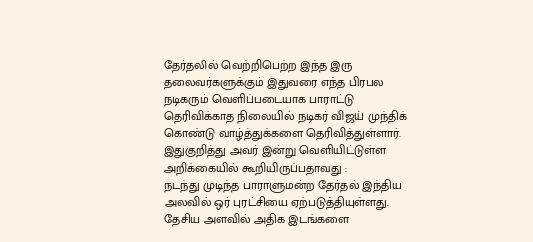தேர்தலில் வெற்றிபெற்ற இந்த இரு தலைவர்களுக்கும் இதுவரை எந்த பிரபல நடிகரும் வெளிப்படையாக பாராட்டு தெரிவிக்காத நிலையில் நடிகர் விஜய் முந்திக் கொண்டு வாழ்த்துக்களை தெரிவித்துள்ளார்.
இதுகுறித்து அவர் இன்று வெளியிட்டுள்ள அறிக்கையில் கூறியிருப்பதாவது :
நடந்து முடிந்த பாராளுமன்ற தேர்தல் இந்திய அலவில் ஒர் புரட்சியை ஏற்படுத்தியுள்ளது.
தேசிய அளவில் அதிக இடங்களை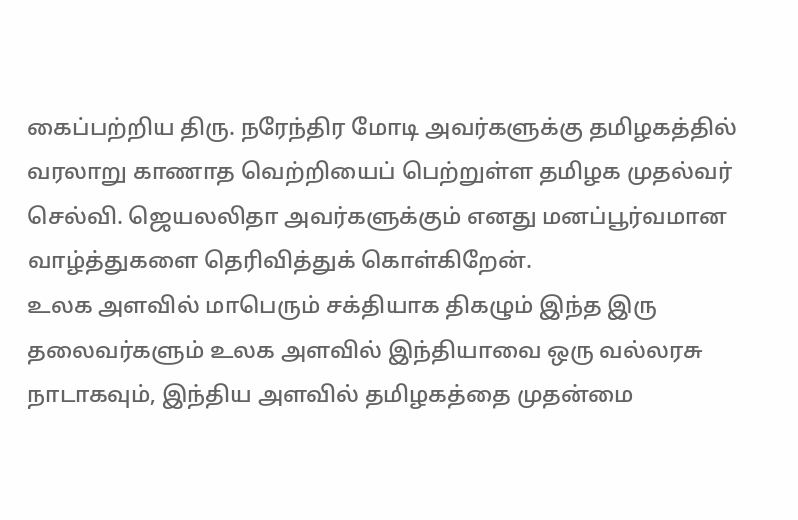கைப்பற்றிய திரு. நரேந்திர மோடி அவர்களுக்கு தமிழகத்தில் வரலாறு காணாத வெற்றியைப் பெற்றுள்ள தமிழக முதல்வர் செல்வி. ஜெயலலிதா அவர்களுக்கும் எனது மனப்பூர்வமான வாழ்த்துகளை தெரிவித்துக் கொள்கிறேன்.
உலக அளவில் மாபெரும் சக்தியாக திகழும் இந்த இரு தலைவர்களும் உலக அளவில் இந்தியாவை ஒரு வல்லரசு நாடாகவும், இந்திய அளவில் தமிழகத்தை முதன்மை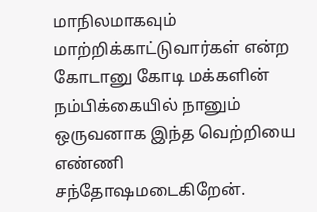மாநிலமாகவும் மாற்றிக்காட்டுவார்கள் என்ற கோடானு கோடி மக்களின் நம்பிக்கையில் நானும் ஒருவனாக இந்த வெற்றியை எண்ணி சந்தோஷமடைகிறேன்.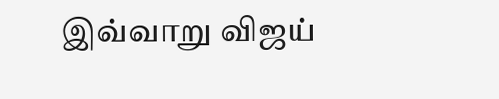இவ்வாறு விஜய்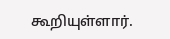கூறியுள்ளார்.